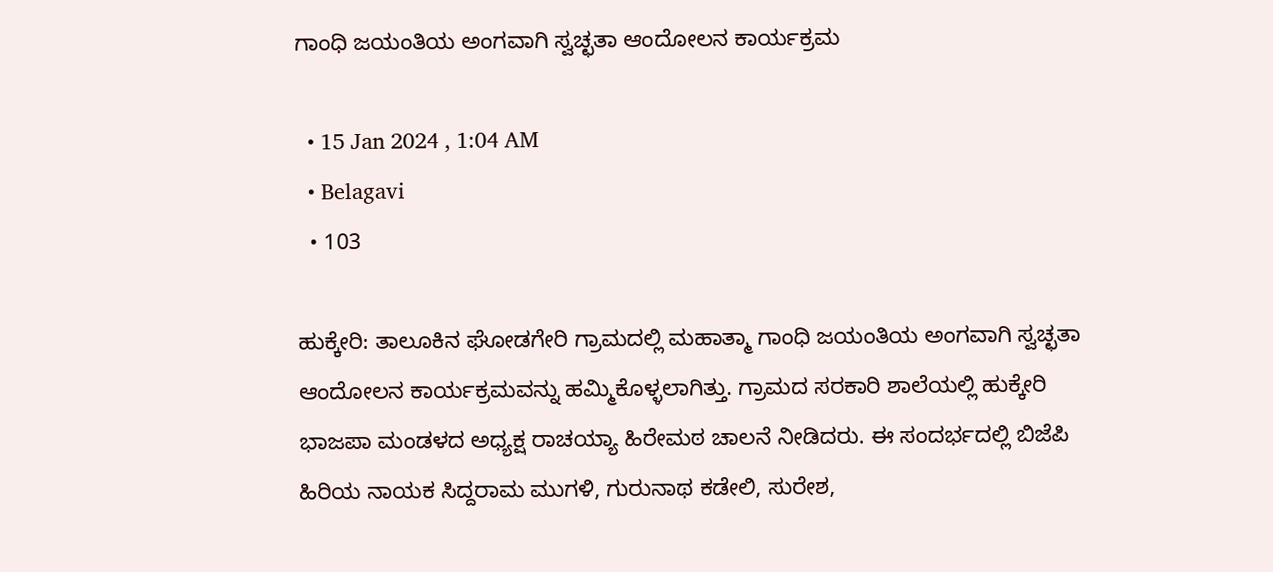ಗಾಂಧಿ ಜಯಂತಿಯ ಅಂಗವಾಗಿ ಸ್ವಚ್ಛತಾ ಆಂದೋಲನ ಕಾರ್ಯಕ್ರಮ

  • 15 Jan 2024 , 1:04 AM
  • Belagavi
  • 103

ಹುಕ್ಕೇರಿ: ತಾಲೂಕಿನ ಘೋಡಗೇರಿ ಗ್ರಾಮದಲ್ಲಿ ಮಹಾತ್ಮಾ ಗಾಂಧಿ ಜಯಂತಿಯ ಅಂಗವಾಗಿ ಸ್ವಚ್ಛತಾ ಆಂದೋಲನ ಕಾರ್ಯಕ್ರಮವನ್ನು ಹಮ್ಮಿಕೊಳ್ಳಲಾಗಿತ್ತು. ಗ್ರಾಮದ ಸರಕಾರಿ ಶಾಲೆಯಲ್ಲಿ ಹುಕ್ಕೇರಿ ಭಾಜಪಾ ಮಂಡಳದ ಅಧ್ಯಕ್ಷ ರಾಚಯ್ಯಾ ಹಿರೇಮಠ ಚಾಲನೆ ನೀಡಿದರು. ಈ ಸಂದರ್ಭದಲ್ಲಿ ಬಿಜೆಪಿ ಹಿರಿಯ ನಾಯಕ ಸಿದ್ದರಾಮ ಮುಗಳಿ, ಗುರುನಾಥ ಕಡೇಲಿ, ಸುರೇಶ,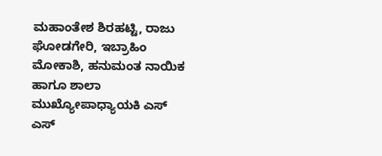ಮಹಾಂತೇಶ ಶಿರಹಟ್ಟಿ, ರಾಜು ಘೋಡಗೇರಿ, ಇಬ್ರಾಹಿಂ ಮೋಕಾಶಿ, ಹನುಮಂತ ನಾಯಿಕ ಹಾಗೂ ಶಾಲಾ ಮುಖ್ಯೋಪಾಧ್ಯಾಯಕಿ ಎಸ್ ಎಸ್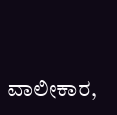ವಾಲೀಕಾರ,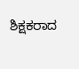ಶಿಕ್ಷಕರಾದ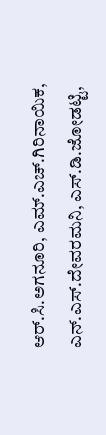ಆರ್.ಸಿ.ಅಗನೂರಿ, ಎಮ್.ಎಚ್.ಗಿರಿನಾಯಿಕ, ಎನ್.ಎಸ್.ದೇವರಮನಿ, ಎಸ್.ಡಿ.ಜೋಡಟ್ಟಿ,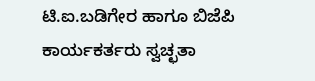ಟಿ.ಐ.ಬಡಿಗೇರ ಹಾಗೂ ಬಿಜೆಪಿ ಕಾರ್ಯಕರ್ತರು ಸ್ವಚ್ಛತಾ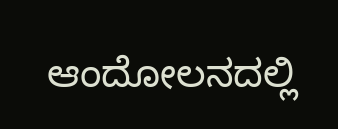ಆಂದೋಲನದಲ್ಲಿ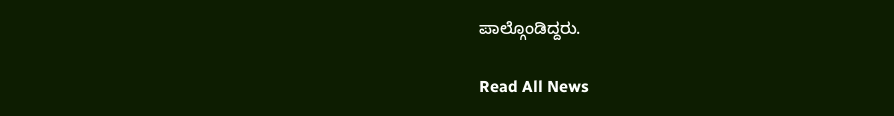ಪಾಲ್ಗೊಂಡಿದ್ದರು.

Read All News